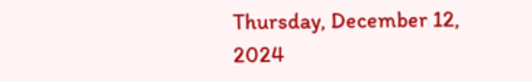Thursday, December 12, 2024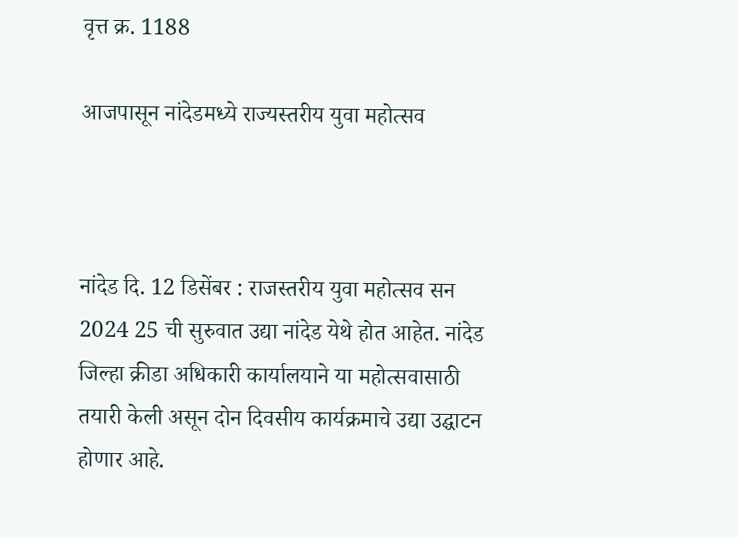वृत्त क्र. 1188

आजपासून नांदेडमध्ये राज्यस्तरीय युवा महोत्सव



नांदेड दि. 12 डिसेंबर : राजस्तरीय युवा महोत्सव सन 2024 25 ची सुरुवात उद्या नांदेड येथे होत आहेत. नांदेड जिल्हा क्रीडा अधिकारी कार्यालयाने या महोत्सवासाठी तयारी केली असून दोन दिवसीय कार्यक्रमाचे उद्या उद्घाटन होणार आहे.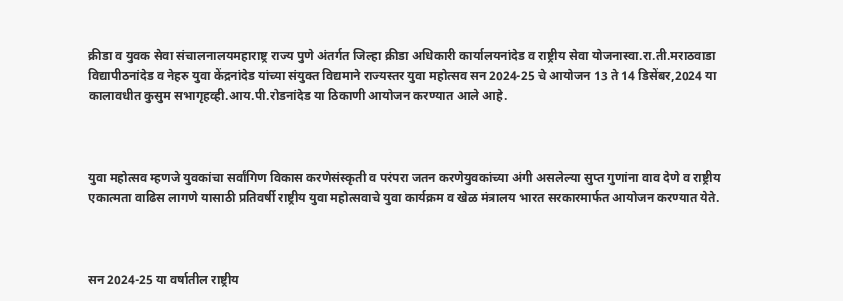क्रीडा व युवक सेवा संचालनालयमहाराष्ट्र राज्य पुणे अंतर्गत जिल्हा क्रीडा अधिकारी कार्यालयनांदेड व राष्ट्रीय सेवा योजनास्वा.रा.ती.मराठवाडा विद्यापीठनांदेड व नेहरु युवा केंद्रनांदेड यांच्या संयुक्त विद्यमाने राज्यस्तर युवा महोत्सव सन 2024-25 चे आयोजन 13 ते 14 डिसेंबर,2024 या कालावधीत कुसुम सभागृहव्ही.आय.पी.रोडनांदेड या ठिकाणी आयोजन करण्यात आले आहे.



युवा महोत्सव म्हणजे युवकांचा सर्वांगिण विकास करणेसंस्कृती व परंपरा जतन करणेयुवकांच्या अंगी असलेल्या सुप्त गुणांना वाव देणे व राष्ट्रीय एकात्मता वाढिस लागणे यासाठी प्रतिवर्षी राष्ट्रीय युवा महोत्सवाचे युवा कार्यक्रम व खेळ मंत्रालय भारत सरकारमार्फत आयोजन करण्यात येते.



सन 2024-25 या वर्षातील राष्ट्रीय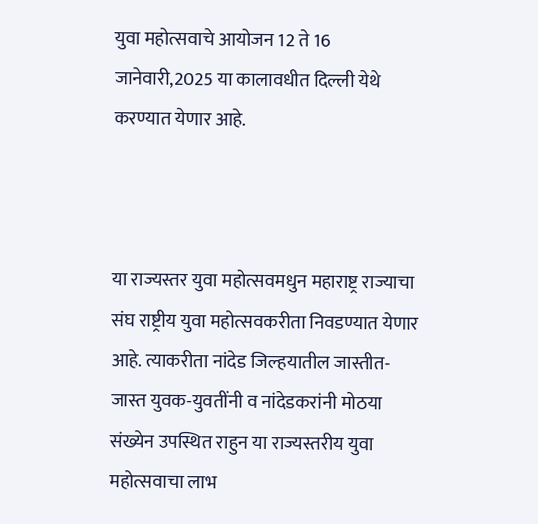युवा महोत्सवाचे आयोजन 12 ते 16 जानेवारी,2025 या कालावधीत दिल्ली येथे करण्यात येणार आहे.



या राज्यस्तर युवा महोत्सवमधुन महाराष्ट्र राज्याचा संघ राष्ट्रीय युवा महोत्सवकरीता निवडण्यात येणार आहे. त्याकरीता नांदेड जिल्हयातील जास्तीत-जास्त युवक-युवतींनी व नांदेडकरांनी मोठया संख्येन उपस्थित राहुन या राज्यस्तरीय युवा महोत्सवाचा लाभ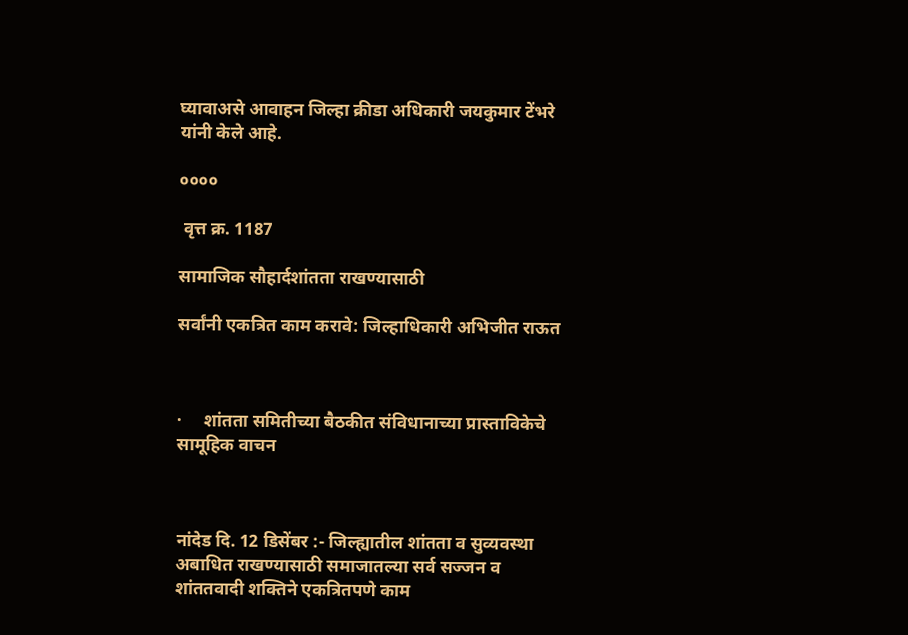घ्यावाअसे आवाहन जिल्हा क्रीडा अधिकारी जयकुमार टेंभरे यांनी केले आहे.

००००

 वृत्त क्र. 1187

सामाजिक सौहार्दशांतता राखण्यासाठी

सर्वांनी एकत्रित काम करावे: जिल्हाधिकारी अभिजीत राऊत



·     शांतता समितीच्या बैठकीत संविधानाच्या प्रास्ताविकेचे सामूहिक वाचन



नांदेड दि. 12 डिसेंबर :- जिल्ह्यातील शांतता व सुव्यवस्था अबाधित राखण्यासाठी समाजातल्या सर्व सज्जन व शांततवादी शक्तिने एकत्रितपणे काम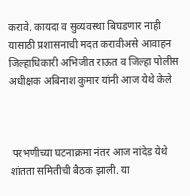करावे. कायदा व सुव्यवस्था बिघडणार नाही यासाठी प्रशासनाची मदत करावीअसे आवाहन जिल्हाधिकारी अभिजीत राऊत व जिल्हा पोलीस अधीक्षक अबिनाश कुमार यांनी आज येथे केले



 परभणीच्या घटनाक्रमा नंतर आज नांदेड येथे शांतता समितीची बैठक झाली. या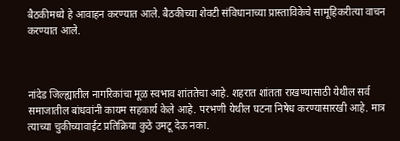बैठकीमध्ये हे आवाहन करण्यात आले. बैठकीच्या शेवटी संविधानाच्या प्रास्ताविकेचे सामूहिकरीत्या वाचन करण्यात आले.



नांदेड जिल्ह्यातील नागरिकांचा मूळ स्वभाव शांततेचा आहे. शहरात शांतता राखण्यासाठी येथील सर्व समाजातील बांधवांनी कायम सहकार्य केले आहे. परभणी येथील घटना निषेध करण्यासारखी आहे. मात्र त्याच्या चुकीच्यावाईट प्रतिक्रिया कुठे उमटू देऊ नका.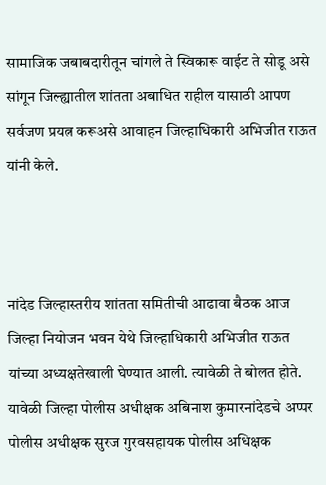सामाजिक जबाबदारीतून चांगले ते स्विकारू वाईट ते सोडू असे सांगून जिल्ह्यातील शांतता अबाधित राहील यासाठी आपण सर्वजण प्रयत्न करूअसे आवाहन जिल्हाधिकारी अभिजीत राऊत यांनी केले.



नांदेड जिल्हास्तरीय शांतता समितीची आढावा बैठक आज जिल्हा नियोजन भवन येथे जिल्हाधिकारी अभिजीत राऊत यांच्या अध्यक्षतेखाली घेण्यात आली. त्यावेळी ते बोलत होते. यावेळी जिल्हा पोलीस अधीक्षक अबिनाश कुमारनांदेडचे अप्पर पोलीस अधीक्षक सुरज गुरवसहायक पोलीस अधिक्षक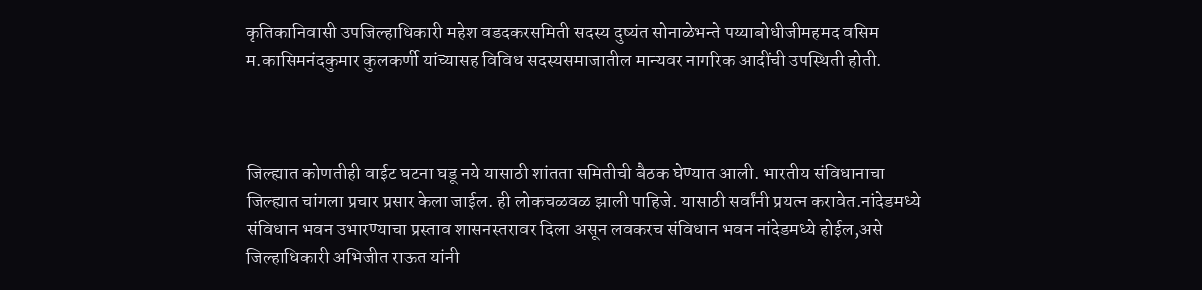कृतिकानिवासी उपजिल्हाधिकारी महेश वडदकरसमिती सदस्य दुष्यंत सोनाळेभन्ते पय्याबोधीजीमहमद वसिम म.कासिमनंदकुमार कुलकर्णी यांच्यासह विविध सदस्यसमाजातील मान्यवर नागरिक आदींची उपस्थिती होती.



जिल्ह्यात कोणतीही वाईट घटना घडू नये यासाठी शांतता समितीची बैठक घेण्यात आली. भारतीय संविधानाचा जिल्ह्यात चांगला प्रचार प्रसार केला जाईल. ही लोकचळवळ झाली पाहिजे. यासाठी सर्वांनी प्रयत्न करावेत.नांदेडमध्ये संविधान भवन उभारण्याचा प्रस्ताव शासनस्तरावर दिला असून लवकरच संविधान भवन नांदेडमध्ये होईल,असे जिल्हाधिकारी अभिजीत राऊत यांनी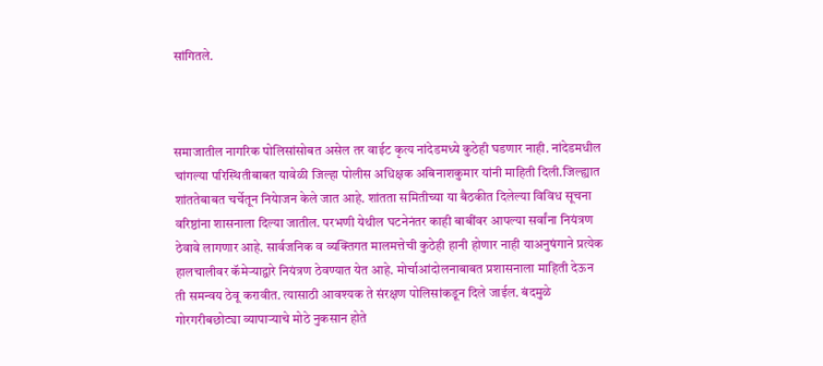सांगितले.



समाजातील नागरिक पोलिसांसोबत असेल तर वाईट कृत्य नांदेडमध्ये कुठेही घडणार नाही. नांदेडमधील चांगल्या परिस्थितीबाबत यावेळी जिल्हा पोलीस अधिक्षक अबिनाशकुमार यांनी माहिती दिली.जिल्ह्यात शांततेबाबत चर्चेतून नियेाजन केले जात आहे. शांतता समितीच्या या बैठकीत दिलेल्या विविध सूचना वरिष्ठांना शासनाला दिल्या जातील. परभणी येथील घटनेनंतर काही बाबींवर आपल्या सर्वांना नियंत्रण ठेवावे लागणार आहे. सार्वजनिक व व्यक्तिगत मालमत्तेची कुठेही हानी होणार नाही याअनुषंगाने प्रत्येक हालचालीवर कॅमेऱ्याद्वारे नियंत्रण ठेवण्यात येत आहे. मोर्चाआंदोलनाबाबत प्रशासनाला माहिती देऊन ती समन्वय ठेवू करावीत. त्यासाठी आवश्यक ते संरक्षण पोलिसांकडून दिले जाईल. बंदमुळे गोरगरीबछोट्या व्यापाऱ्याचे मोठे नुकसान होते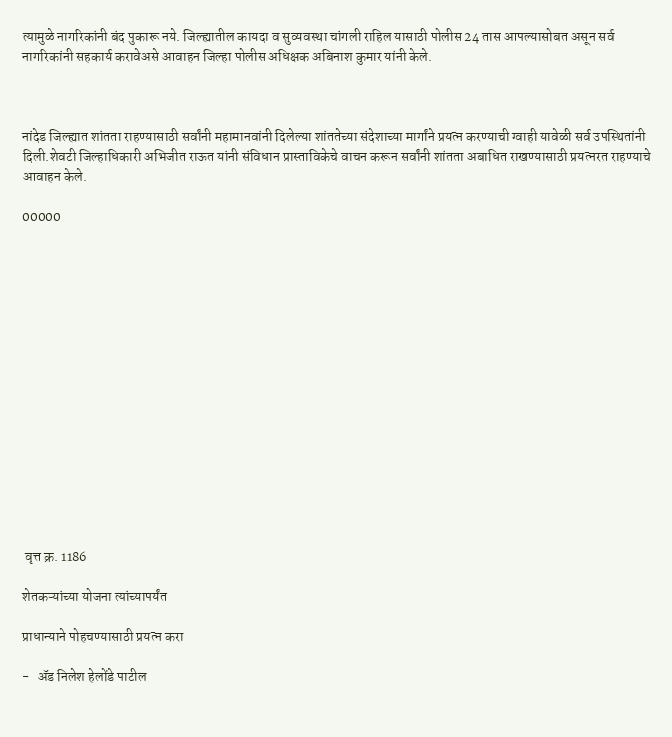त्यामुळे नागरिकांनी बंद पुकारू नये. जिल्ह्यातील कायदा व सुव्यवस्था चांगली राहिल यासाठी पोलीस 24 तास आपल्यासोबत असून सर्व नागरिकांनी सहकार्य करावेअसे आवाहन जिल्हा पोलीस अधिक्षक अबिनाश कुमार यांनी केले.



नांदेड जिल्ह्यात शांतता राहण्यासाठी सर्वांनी महामानवांनी दिलेल्या शांततेच्या संदेशाच्या मार्गांने प्रयत्न करण्याची ग्वाही यावेळी सर्व उपस्थितांनी दिली.शेवटी जिल्हाधिकारी अभिजीत राऊत यांनी संविधान प्रास्ताविकेचे वाचन करून सर्वांनी शांतता अबाधित राखण्यासाठी प्रयत्नरत राहण्याचे आवाहन केले.

00000
















 वृत्त क्र. 1186

शेतकऱ्यांच्या योजना त्यांच्यापर्यंत

प्राधान्याने पोहचण्यासाठी प्रयत्न करा

-   ॲड निलेश हेलोंडे पाटील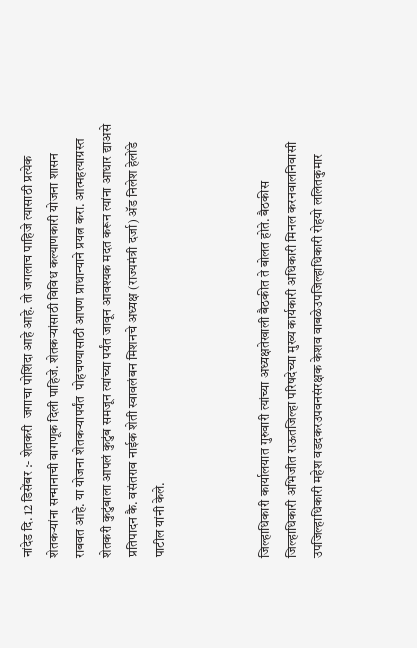नांदेड दि. 12 डिसेंबर :- शेतकरी  जगाचा पोशिंदा आहे आहे. तो जगलाच पाहिजे त्यासाठी प्रत्येक शेतकऱ्यांना सन्मानाची वागणूक दिली पाहिजे. शेतकऱ्यांसाठी विविध कल्याणकारी योजना शासन राबवत आहे. या योजना शेतकऱ्यापर्यंत  पोहचण्यासाठी आपण प्राधान्याने प्रयत्न करा. आत्महत्याग्रस्त शेतकरी कुटुंबाला आपलं कुटुंब समजून त्यांच्या पर्यंत जावून आवश्यक मदत करून त्यांना आधार द्याअसे प्रतिपादन कै. वसंतराव नाईक शेती स्वावलंबन मिशनचे अध्यक्ष (राज्यमंत्री दर्जा) ॲड निलेश हेलोंडे पाटील यांनी केले.



जिल्हाधिकारी कार्यालयात गुरुवारी त्यांच्या अध्यक्षतेखाली बैठकीत ते बोलत होते. बैठकीस जिल्हाधिकारी अभिजीत राऊतजिल्हा परिषदेच्या मुख्य कार्यकारी अधिकारी मिनल करनवालनिवासी उपजिल्हाधिकारी महेश वडदकरउपवनसंरक्षक केशव वाबळेउपजिल्हाधिकारी रोहयो ललितकुमार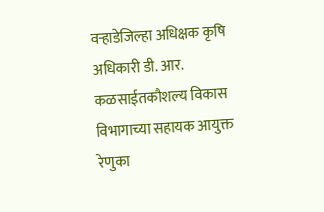वऱ्हाडेजिल्हा अधिक्षक कृषि अधिकारी डी. आर. कळसाईतकौशल्य विकास विभागाच्या सहायक आयुक्त रेणुका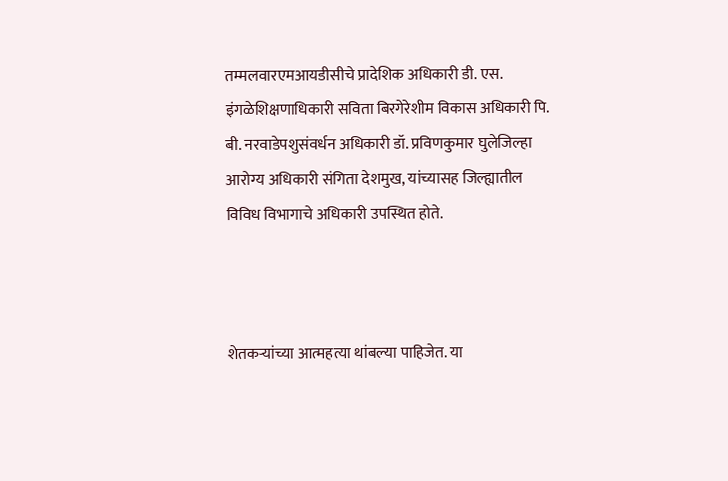तम्मलवारएमआयडीसीचे प्रादेशिक अधिकारी डी. एस. इंगळेशिक्षणाधिकारी सविता बिरगेरेशीम विकास अधिकारी पि. बी. नरवाडेपशुसंवर्धन अधिकारी डॉ. प्रविणकुमार घुलेजिल्हा आरोग्य अधिकारी संगिता देशमुख, यांच्यासह जिल्ह्यातील विविध विभागाचे अधिकारी उपस्थित होते.



शेतकऱ्यांच्या आत्महत्या थांबल्या पाहिजेत. या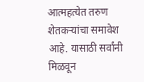आत्महत्येत तरुण शेतकऱ्यांचा समावेश आहे. यासाठी सर्वांनी मिळवून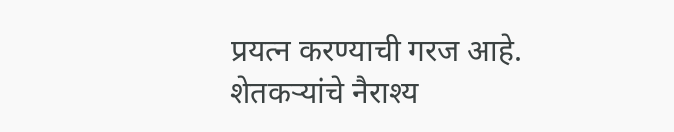प्रयत्न करण्याची गरज आहे. शेतकऱ्यांचे नैराश्य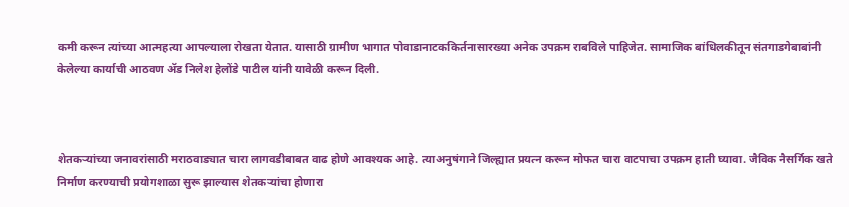कमी करून त्यांच्या आत्महत्या आपल्याला रोखता येतात. यासाठी ग्रामीण भागात पोवाडानाटककिर्तनासारख्या अनेक उपक्रम राबविले पाहिजेत. सामाजिक बांधिलकीतून संतगाडगेबाबांनी केलेल्या कार्याची आठवण ॲड निलेश हेलोंडे पाटील यांनी यावेळी करून दिली.



शेतकऱ्यांच्या जनावरांसाठी मराठवाड्यात चारा लागवडीबाबत वाढ होणे आवश्यक आहे. त्याअनुषंगाने जिल्ह्यात प्रयत्न करून मोफत चारा वाटपाचा उपक्रम हाती घ्यावा. जैविक नैसर्गिक खते निर्माण करण्याची प्रयोगशाळा सुरू झाल्यास शेतकऱ्यांचा होणारा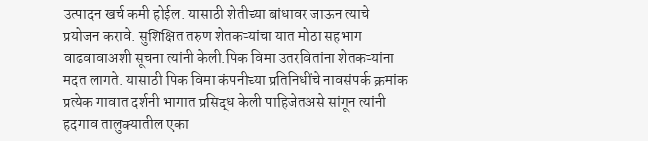उत्पादन खर्च कमी होईल. यासाठी शेतीच्या बांधावर जाऊन त्याचे प्रयोजन करावे. सुशिक्षित तरुण शेतकऱ्यांचा यात मोठा सहभाग वाढवावाअशी सूचना त्यांनी केली.पिक विमा उतरवितांना शेतकऱ्यांना मदत लागते. यासाठी पिक विमा कंपनीच्या प्रतिनिधींचे नावसंपर्क क्रमांक प्रत्येक गावात दर्शनी भागात प्रसिद्ध केली पाहिजेतअसे सांगून त्यांनी हदगाव तालुक्यातील एका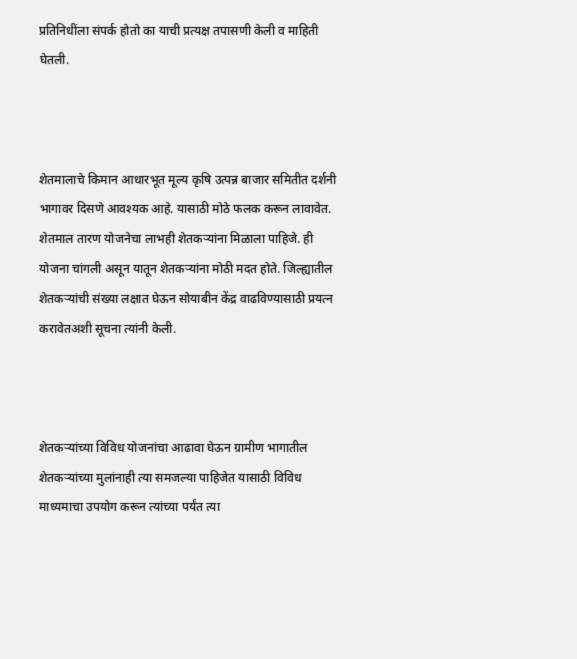प्रतिनिधींला संपर्क होतो का याची प्रत्यक्ष तपासणी केली व माहिती घेतली.



शेतमालाचे किमान आधारभूत मूल्य कृषि उत्पन्न बाजार समितीत दर्शनी भागावर दिसणे आवश्यक आहे. यासाठी मोठे फलक करून लावावेत. शेतमाल तारण योजनेचा लाभही शेतकऱ्यांना मिळाला पाहिजे. ही योजना चांगली असून यातून शेतकऱ्यांना मोठी मदत होते. जिल्ह्यातील शेतकऱ्यांची संख्या लक्षात घेऊन सोयाबीन केंद्र वाढविण्यासाठी प्रयत्न करावेतअशी सूचना त्यांनी केली.



शेतकऱ्यांच्या विविध योजनांचा आढावा घेऊन ग्रामीण भागातील शेतकऱ्यांच्या मुलांनाही त्या समजल्या पाहिजेत यासाठी विविध माध्यमाचा उपयोग करून त्यांच्या पर्यंत त्या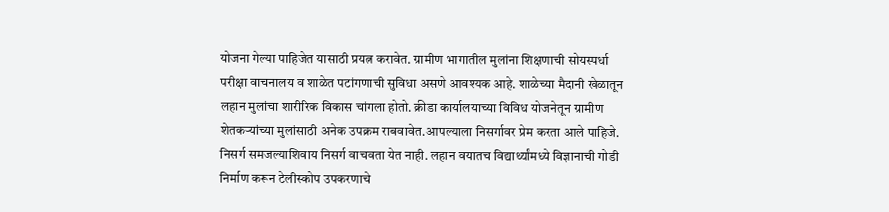योजना गेल्या पाहिजेत यासाठी प्रयत्न करावेत. ग्रामीण भागातील मुलांना शिक्षणाची सोयस्पर्धा परीक्षा वाचनालय व शाळेत पटांगणाची सुविधा असणे आवश्यक आहे. शाळेच्या मैदानी खेळातून लहान मुलांचा शारीरिक विकास चांगला होतो. क्रीडा कार्यालयाच्या विविध योजनेतून ग्रामीण शेतकऱ्यांच्या मुलांसाठी अनेक उपक्रम राबवावेत.आपल्याला निसर्गावर प्रेम करता आले पाहिजे. निसर्ग समजल्याशिवाय निसर्ग वाचवता येत नाही. लहान वयातच विद्यार्थ्यांमध्‍ये विज्ञानाची गोडी निर्माण करून टेलीस्कोप उपकरणाचे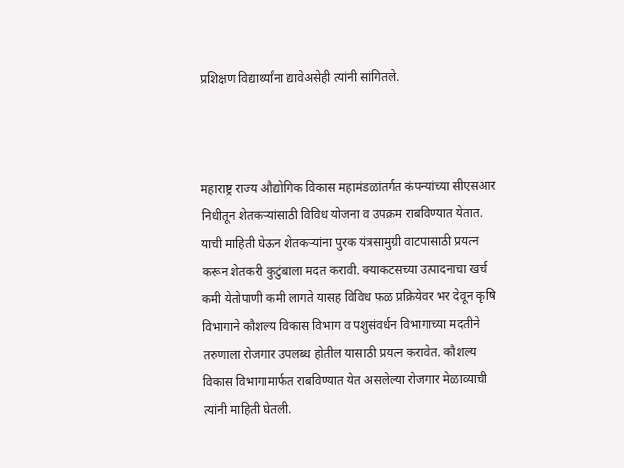प्रशिक्षण विद्यार्थ्यांना द्यावेअसेही त्यांनी सांगितले.



महाराष्ट्र राज्य औद्योगिक विकास महामंडळांतर्गत कंपन्यांच्या सीएसआर निधीतून शेतकऱ्यांसाठी विविध योजना व उपक्रम राबविण्यात येतात. याची माहिती घेऊन शेतकऱ्यांना पुरक यंत्रसामुग्री वाटपासाठी प्रयत्न करून शेतकरी कुटुंबाला मदत करावी. क्याकटसच्या उत्पादनाचा खर्च कमी येतोपाणी कमी लागते यासह विविध फळ प्रक्रियेवर भर देवून कृषि विभागाने कौशल्य विकास विभाग व पशुसंवर्धन विभागाच्या मदतीने तरुणाला रोजगार उपलब्ध होतील यासाठी प्रयत्न करावेत. कौशल्य विकास विभागामार्फत राबविण्यात येत असलेल्या रोजगार मेळाव्याची त्यांनी माहिती घेतली.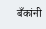बँकांनी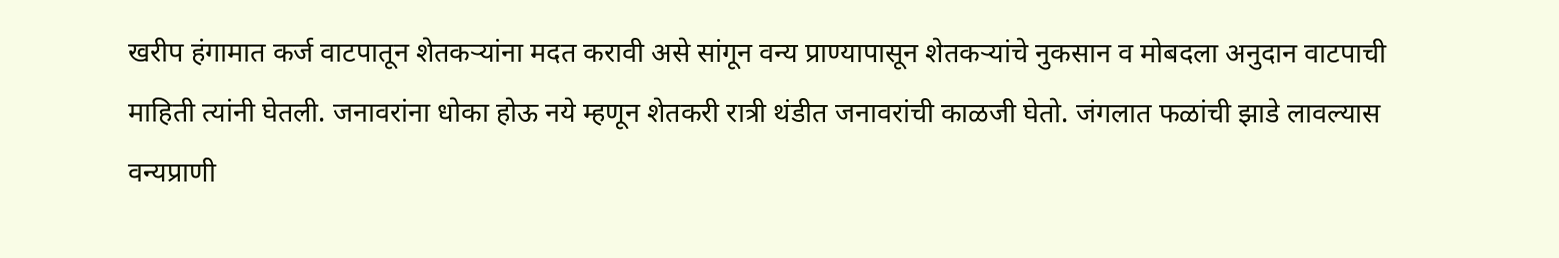खरीप हंगामात कर्ज वाटपातून शेतकऱ्यांना मदत करावी असे सांगून वन्य प्राण्यापासून शेतकऱ्यांचे नुकसान व मोबदला अनुदान वाटपाची माहिती त्यांनी घेतली. जनावरांना धोका होऊ नये म्हणून शेतकरी रात्री थंडीत जनावरांची काळजी घेतो. जंगलात फळांची झाडे लावल्यास वन्यप्राणी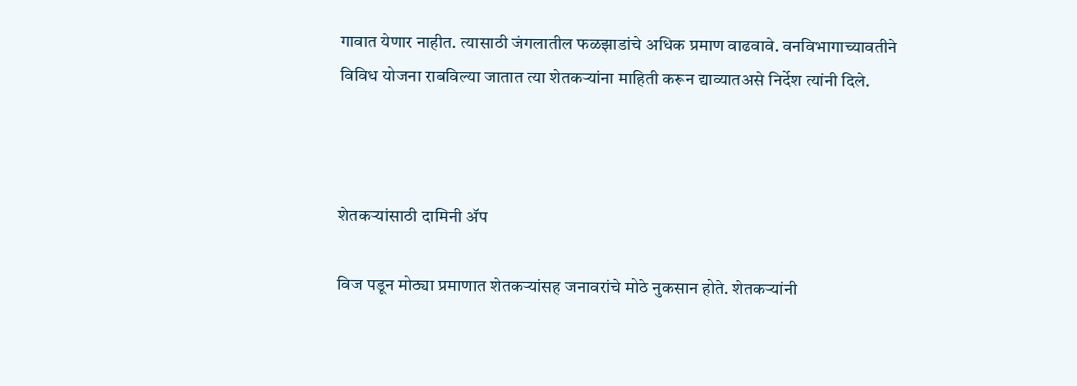गावात येणार नाहीत. त्यासाठी जंगलातील फळझाडांचे अधिक प्रमाण वाढवावे. वनविभागाच्यावतीने विविध योजना राबविल्या जातात त्या शेतकऱ्यांना माहिती करून द्याव्यातअसे निर्देश त्यांनी दिले.



शेतकऱ्यांसाठी दामिनी ॲप

विज पडून मोठ्या प्रमाणात शेतकऱ्यांसह जनावरांचे मोठे नुकसान होते. शेतकऱ्यांनी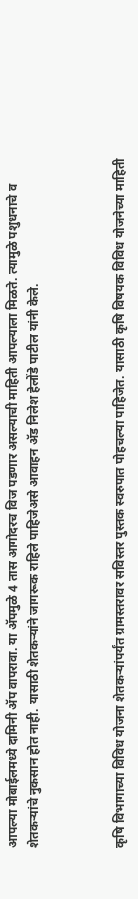आपल्या मोबाईलमध्ये दामिनी ॲप वापरावा. या ॲपमुळे 4 तास आगोदरच विज पडणार असल्याची माहिती आपल्याला मिळते. त्यामुळे पशुधनाचे व शेतकऱ्यांचे नुकसान होत नाही. यासाठी शेतकऱ्यांने जागरूक राहिले पाहिजेअसे आवाहन ॲड निलेश हेलोंडे पाटील यांनी केले.



कृषि विभागाच्या विविध योजना शेतकऱ्यांपर्यंत ग्रामस्तरावर सविस्तर पुस्तक स्वरुपात पोहचल्या पाहिजेत. यासाठी कृषि विषयक विविध योजनेच्या माहिती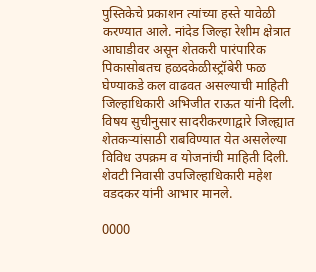पुस्तिकेचे प्रकाशन त्यांच्या हस्ते यावेळी करण्यात आले. नांदेड जिल्हा रेशीम क्षेत्रात आघाडीवर असून शेतकरी पारंपारिक पिकासोबतच हळदकेळीस्ट्रॉबेरी फळ घेण्याकडे कल वाढवत असल्याची माहिती जिल्हाधिकारी अभिजीत राऊत यांनी दिली. विषय सुचीनुसार सादरीकरणाद्वारे जिल्ह्यात शेतकऱ्यांसाठी राबविण्यात येत असलेल्या विविध उपक्रम व योजनांची माहिती दिली. शेवटी निवासी उपजिल्हाधिकारी महेश वडदकर यांनी आभार मानले.

0000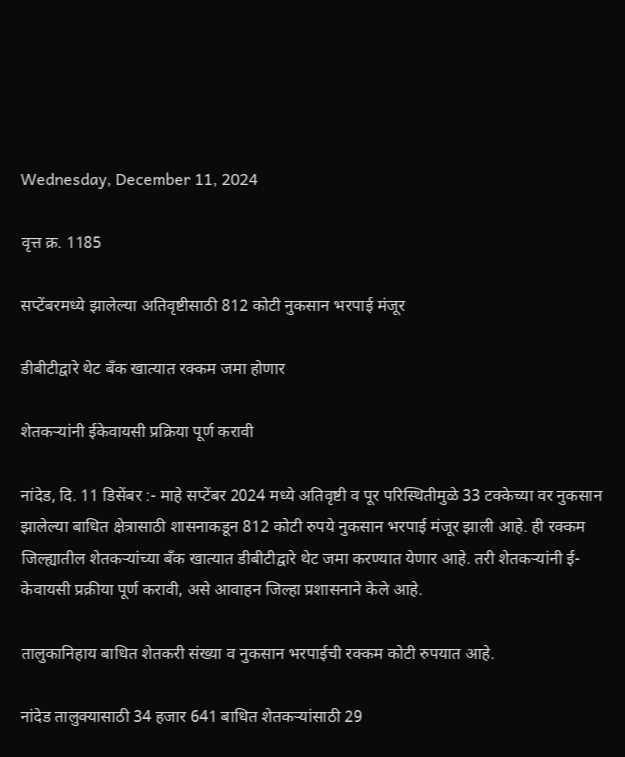Wednesday, December 11, 2024

वृत्त क्र. 1185

सप्टेंबरमध्ये झालेल्या अतिवृष्टीसाठी 812 कोटी नुकसान भरपाई मंजूर

डीबीटीद्वारे थेट बँक खात्यात रक्कम जमा होणार

शेतकऱ्यांनी ईकेवायसी प्रक्रिया पूर्ण करावी

नांदेड, दि. 11 डिसेंबर :- माहे सप्टेंबर 2024 मध्ये अतिवृष्टी व पूर परिस्थितीमुळे 33 टक्केच्या वर नुकसान झालेल्या बाधित क्षेत्रासाठी शासनाकडून 812 कोटी रुपये नुकसान भरपाई मंजूर झाली आहे. ही रक्कम जिल्ह्यातील शेतकऱ्यांच्या बँक खात्यात डीबीटीद्वारे थेट जमा करण्यात येणार आहे. तरी शेतकऱ्यांनी ई-केवायसी प्रक्रीया पूर्ण करावी, असे आवाहन जिल्हा प्रशासनाने केले आहे.

तालुकानिहाय बाधित शेतकरी संख्या व नुकसान भरपाईची रक्कम कोटी रुपयात आहे.

नांदेड तालुक्यासाठी 34 हजार 641 बाधित शेतकऱ्यांसाठी 29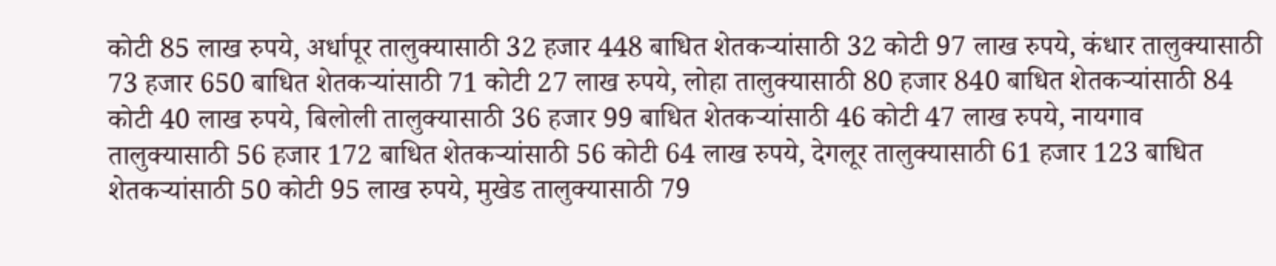कोटी 85 लाख रुपये, अर्धापूर तालुक्यासाठी 32 हजार 448 बाधित शेतकऱ्यांसाठी 32 कोटी 97 लाख रुपये, कंधार तालुक्यासाठी 73 हजार 650 बाधित शेतकऱ्यांसाठी 71 कोटी 27 लाख रुपये, लोहा तालुक्यासाठी 80 हजार 840 बाधित शेतकऱ्यांसाठी 84 कोटी 40 लाख रुपये, बिलोली तालुक्यासाठी 36 हजार 99 बाधित शेतकऱ्यांसाठी 46 कोटी 47 लाख रुपये, नायगाव तालुक्यासाठी 56 हजार 172 बाधित शेतकऱ्यांसाठी 56 कोटी 64 लाख रुपये, देगलूर तालुक्यासाठी 61 हजार 123 बाधित शेतकऱ्यांसाठी 50 कोटी 95 लाख रुपये, मुखेड तालुक्यासाठी 79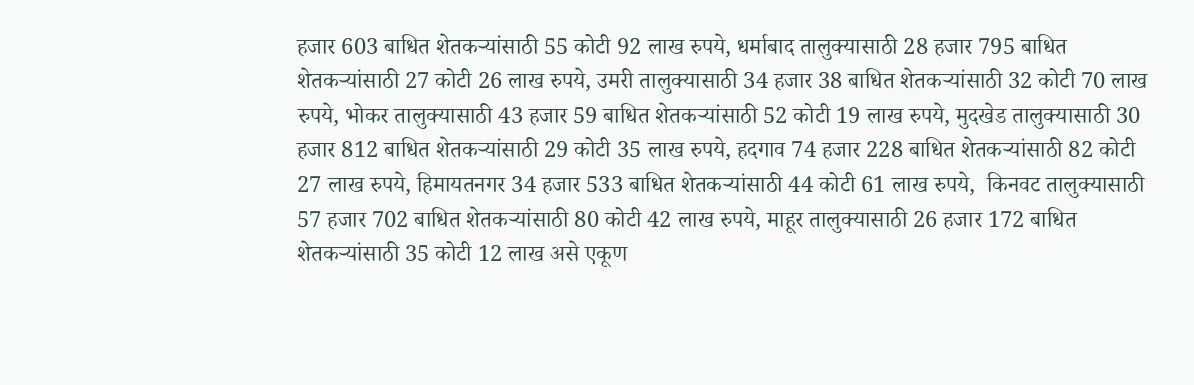हजार 603 बाधित शेतकऱ्यांसाठी 55 कोटी 92 लाख रुपये, धर्माबाद तालुक्यासाठी 28 हजार 795 बाधित शेतकऱ्यांसाठी 27 कोटी 26 लाख रुपये, उमरी तालुक्यासाठी 34 हजार 38 बाधित शेतकऱ्यांसाठी 32 कोटी 70 लाख रुपये, भोकर तालुक्यासाठी 43 हजार 59 बाधित शेतकऱ्यांसाठी 52 कोटी 19 लाख रुपये, मुदखेड तालुक्यासाठी 30 हजार 812 बाधित शेतकऱ्यांसाठी 29 कोटी 35 लाख रुपये, हदगाव 74 हजार 228 बाधित शेतकऱ्यांसाठी 82 कोटी 27 लाख रुपये, हिमायतनगर 34 हजार 533 बाधित शेतकऱ्यांसाठी 44 कोटी 61 लाख रुपये,  किनवट तालुक्यासाठी 57 हजार 702 बाधित शेतकऱ्यांसाठी 80 कोटी 42 लाख रुपये, माहूर तालुक्यासाठी 26 हजार 172 बाधित शेतकऱ्यांसाठी 35 कोटी 12 लाख असे एकूण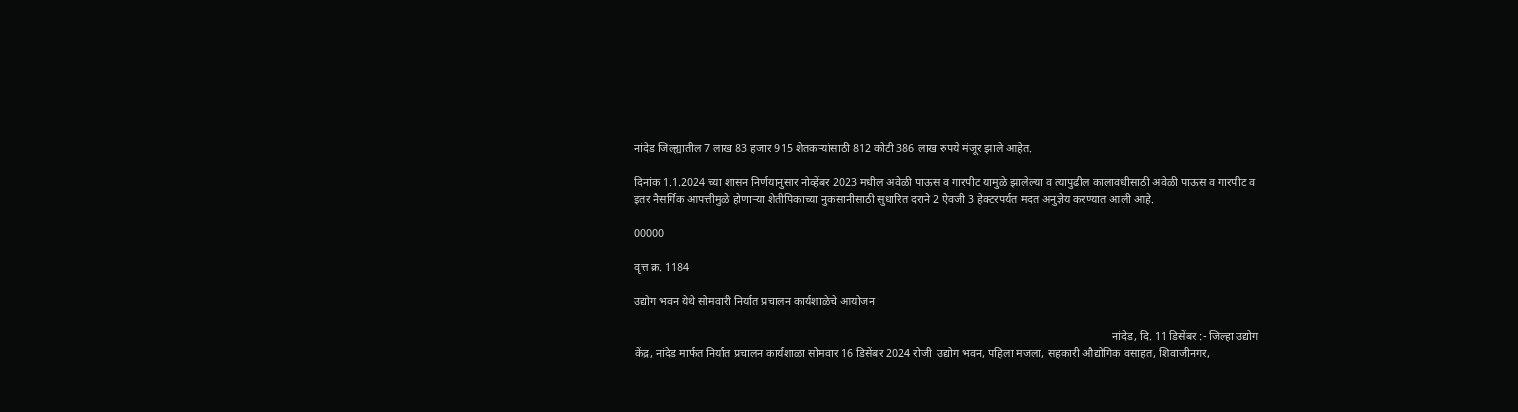नांदेड जिल्ह्यातील 7 लाख 83 हजार 915 शेतकऱ्यांसाठी 812 कोटी 386 लाख रुपये मंजूर झाले आहेत.

दिनांक 1.1.2024 च्या शासन निर्णयानुसार नोव्हेंबर 2023 मधील अवेळी पाऊस व गारपीट यामुळे झालेल्या व त्यापुढील कालावधीसाठी अवेळी पाऊस व गारपीट व इतर नैसर्गिक आपत्तीमुळे होणाऱ्या शेतीपिकाच्या नुकसानीसाठी सुधारित दराने 2 ऐवजी 3 हेक्टरपर्यत मदत अनुज्ञेय करण्यात आली आहे.

00000

वृत्त क्र. 1184

उद्योग भवन येथे सोमवारी निर्यात प्रचालन कार्यशाळेचे आयोजन

                                                                                                                                                                       नांदेड, दि. 11 डिसेंबर :- जिल्हा उद्योग केंद्र, नांदेड मार्फत निर्यात प्रचालन कार्यशाळा सोमवार 16 डिसेंबर 2024 रोजी  उद्योग भवन, पहिला मजला, सहकारी औद्योगिक वसाहत, शिवाजीनगर,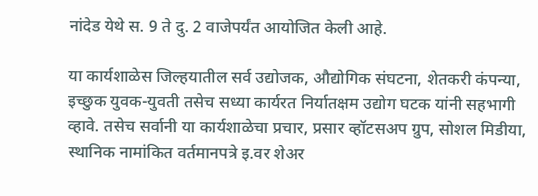नांदेड येथे स. 9 ते दु. 2 वाजेपर्यंत आयोजित केली आहे.

या कार्यशाळेस जिल्हयातील सर्व उद्योजक, औद्योगिक संघटना, शेतकरी कंपन्या, इच्छुक युवक-युवती तसेच सध्या कार्यरत निर्यातक्षम उद्योग घटक यांनी सहभागी व्हावे. तसेच सर्वानी या कार्यशाळेचा प्रचार, प्रसार व्हॉटसअप ग्रुप, सोशल मिडीया, स्थानिक नामांकित वर्तमानपत्रे इ.वर शेअर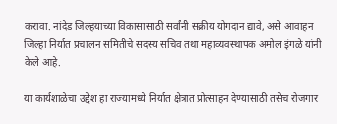करावा. नांदेड जिल्हयाच्या विकासासाठी सर्वांनी सक्रीय योगदान द्यावे, असे आवाहन जिल्हा निर्यात प्रचालन समितीचे सदस्य सचिव तथा महाव्यवस्थापक अमोल इंगळे यांनी केले आहे.

या कार्यशाळेचा उद्देश हा राज्यामध्ये निर्यात क्षेत्रात प्रोत्साहन देण्यासाठी तसेच रोजगार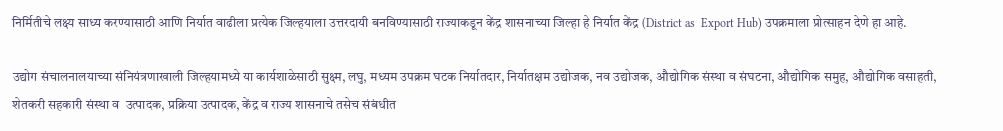निर्मितीचे लक्ष्य साध्य करण्यासाठी आणि निर्यात वाढीला प्रत्येक जिल्हयाला उत्तरदायी बनविण्यासाठी राज्याकडून केंद्र शासनाच्या जिल्हा हे निर्यात केंद्र (District as  Export Hub) उपक्रमाला प्रोत्साहन देणे हा आहे.

उद्योग संचालनालयाच्या संनियंत्रणाखाली जिल्हयामध्ये या कार्यशाळेसाठी सुक्ष्म, लघु, मध्यम उपक्रम घटक निर्यातदार, निर्यातक्षम उद्योजक, नव उद्योजक, औद्योगिक संस्था व संघटना, औद्योगिक समुह, औद्योगिक वसाहती, शेतकरी सहकारी संस्था व  उत्पादक, प्रक्रिया उत्पादक, केंद्र व राज्य शासनाचे तसेच संबंधीत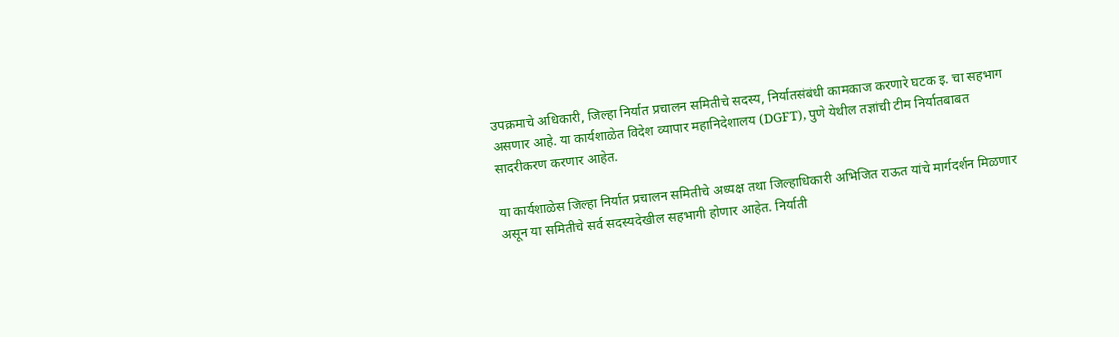उपक्रमाचे अधिकारी, जिल्हा निर्यात प्रचालन समितीचे सदस्य, निर्यातसंबंधी कामकाज करणारे घटक इ. चा सहभाग असणार आहे. या कार्यशाळेत विदेश व्यापार महानिदेशालय (DGFT), पुणे येथील तज्ञांची टीम निर्यातबाबत सादरीकरण करणार आहेत.

या कार्यशाळेस जिल्हा निर्यात प्रचालन समितीचे अध्यक्ष तथा जिल्हाधिकारी अभिजित राऊत यांचे मार्गदर्शन मिळणार असून या समितीचे सर्व सदस्यदेखील सहभागी होणार आहेत. निर्याती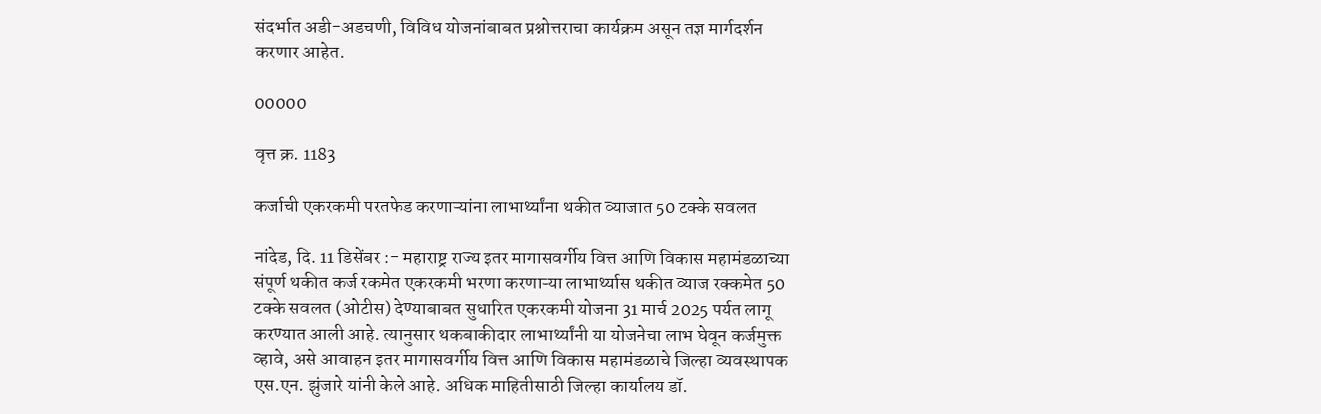संदर्भात अडी-अडचणी, विविध योजनांबाबत प्रश्नोत्तराचा कार्यक्रम असून तज्ञ मार्गदर्शन करणार आहेत.

00000

वृत्त क्र. 1183

कर्जाची एकरकमी परतफेड करणाऱ्यांना लाभार्थ्यांना थकीत व्याजात 50 टक्के सवलत

नांदेड, दि. 11 डिसेंबर :- महाराष्ट्र राज्य इतर मागासवर्गीय वित्त आणि विकास महामंडळाच्या संपूर्ण थकीत कर्ज रकमेत एकरकमी भरणा करणाऱ्या लाभार्थ्यास थकीत व्याज रक्कमेत 50 टक्के सवलत (ओटीस) देण्याबाबत सुधारित एकरकमी योजना 31 मार्च 2025 पर्यत लागू करण्यात आली आहे. त्यानुसार थकबाकीदार लाभार्थ्यांनी या योजनेचा लाभ घेवून कर्जमुक्त व्हावे, असे आवाहन इतर मागासवर्गीय वित्त आणि विकास महामंडळाचे जिल्हा व्यवस्थापक एस.एन. झुंजारे यांनी केले आहे. अधिक माहितीसाठी जिल्हा कार्यालय डॉ.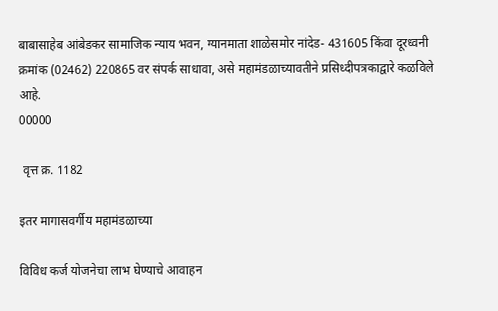बाबासाहेब आंबेडकर सामाजिक न्याय भवन, ग्यानमाता शाळेसमोर नांदेड- 431605 किंवा दूरध्वनी क्रमांक (02462) 220865 वर संपर्क साधावा, असे महामंडळाच्यावतीने प्रसिध्दीपत्रकाद्वारे कळविले आहे.
00000

 वृत्त क्र. 1182

इतर मागासवर्गीय महामंडळाच्या

विविध कर्ज योजनेचा लाभ घेण्याचे आवाहन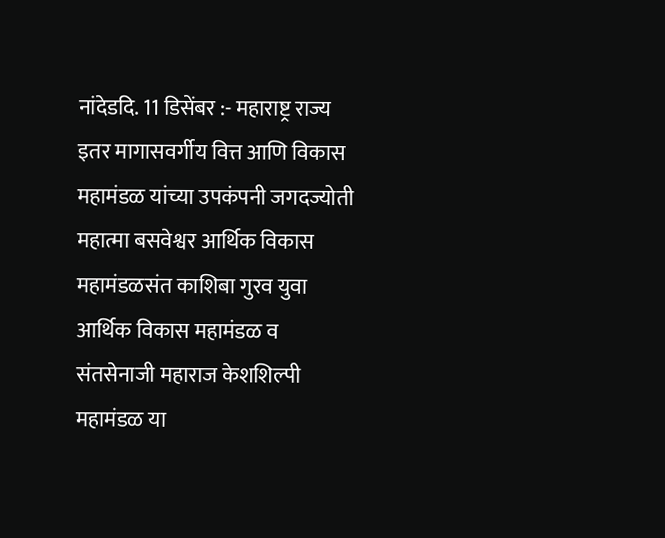नांदेडदि. 11 डिसेंबर :- महाराष्ट्र राज्य इतर मागासवर्गीय वित्त आणि विकास महामंडळ यांच्या उपकंपनी जगदज्योती महात्मा बसवेश्वर आर्थिक विकास महामंडळसंत काशिबा गुरव युवा आर्थिक विकास महामंडळ व संतसेनाजी महाराज केशशिल्पी महामंडळ या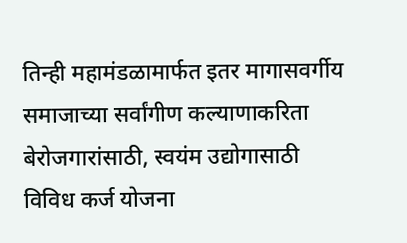तिन्ही महामंडळामार्फत इतर मागासवर्गीय समाजाच्या सर्वांगीण कल्याणाकरिता बेरोजगारांसाठी, स्वयंम उद्योगासाठी विविध कर्ज योजना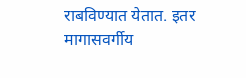राबविण्यात येतात. इतर मागासवर्गीय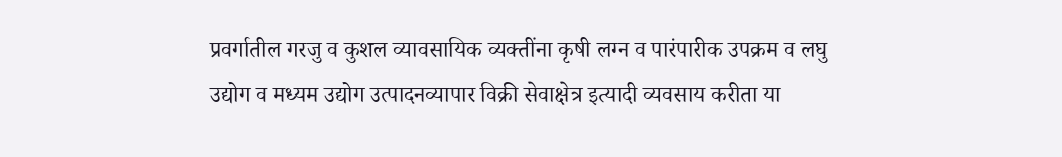प्रवर्गातील गरजु व कुशल व्यावसायिक व्यक्तींना कृषी लग्न व पारंपारीक उपक्रम व लघु उद्योग व मध्यम उद्योग उत्पादनव्यापार विक्री सेवाक्षेत्र इत्यादी व्यवसाय करीता या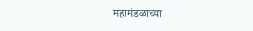महामंडळाच्या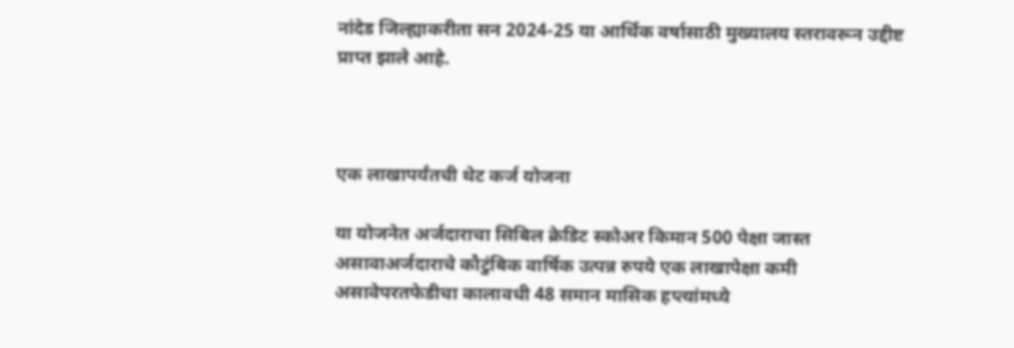नांदेड जिल्ह्याकरीता सन 2024-25 या आर्थिक वर्षासाठी मुख्यालय स्तरावरून उद्दीष्ट प्राप्त झाले आहे.



एक लाखापर्यंतची थेट कर्ज योजना

या योजनेत अर्जदाराचा सिबिल क्रेडिट स्कोअर किमान 500 पेक्षा जास्त असावाअर्जदाराचे कौटुंबिक वार्षिक उत्पन्न रुपये एक लाखापेक्षा कमी असावेपरतफेडीचा कालावधी 48 समान मासिक हप्त्यांमध्ये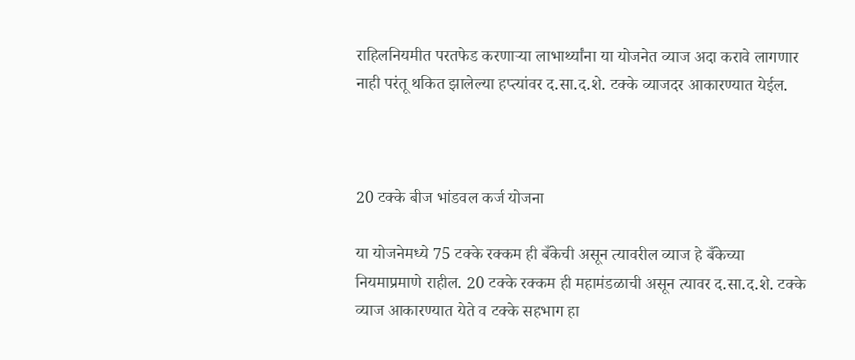राहिलनियमीत परतफेड करणाऱ्या लाभार्थ्यांना या योजनेत व्याज अदा करावे लागणार नाही परंतू थकित झालेल्या हप्त्यांवर द.सा.द.शे. टक्के व्याजदर आकारण्यात येईल.



20 टक्के बीज भांडवल कर्ज योजना

या योजनेमध्ये 75 टक्के रक्कम ही बँकेची असून त्यावरील व्याज हे बँकेच्या नियमाप्रमाणे राहील. 20 टक्के रक्कम ही महामंडळाची असून त्यावर द.सा.द.शे. टक्के व्याज आकारण्यात येते व टक्के सहभाग हा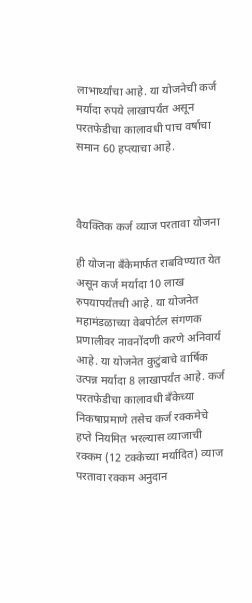लाभार्थ्यांचा आहे. या योजनेची कर्ज मर्यादा रुपये लाखापर्यंत असून परतफेडीचा कालावधी पाच वर्षाचा समान 60 हप्त्याचा आहे.



वैयक्तिक कर्ज व्याज परतावा योजना

ही योजना बँकेमार्फत राबविण्यात येत असून कर्ज मर्यादा 10 लाख रुपयापर्यंतची आहे. या योजनेत महामंडळाच्या वेबपोर्टल संगणक प्रणालीवर नावनोंदणी करणे अनिवार्य आहे. या योजनेत कुटुंबाचे वार्षिक उत्पन्न मर्यादा 8 लाखापर्यंत आहे. कर्ज परतफेडीचा कालावधी बँकेच्या निकषाप्रमाणे तसेच कर्ज रक्कमेचे हप्ते नियमित भरल्यास व्याजाची रक्कम (12 टक्केच्या मर्यादित) व्याज परतावा रक्कम अनुदान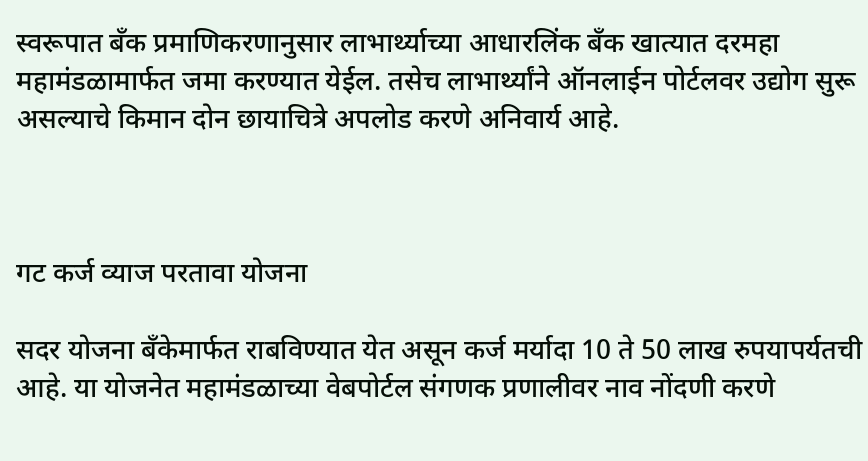स्वरूपात बँक प्रमाणिकरणानुसार लाभार्थ्याच्या आधारलिंक बँक खात्यात दरमहा महामंडळामार्फत जमा करण्यात येईल. तसेच लाभार्थ्यांने ऑनलाईन पोर्टलवर उद्योग सुरू असल्याचे किमान दोन छायाचित्रे अपलोड करणे अनिवार्य आहे.



गट कर्ज व्याज परतावा योजना

सदर योजना बँकेमार्फत राबविण्यात येत असून कर्ज मर्यादा 10 ते 50 लाख रुपयापर्यतची आहे. या योजनेत महामंडळाच्या वेबपोर्टल संगणक प्रणालीवर नाव नोंदणी करणे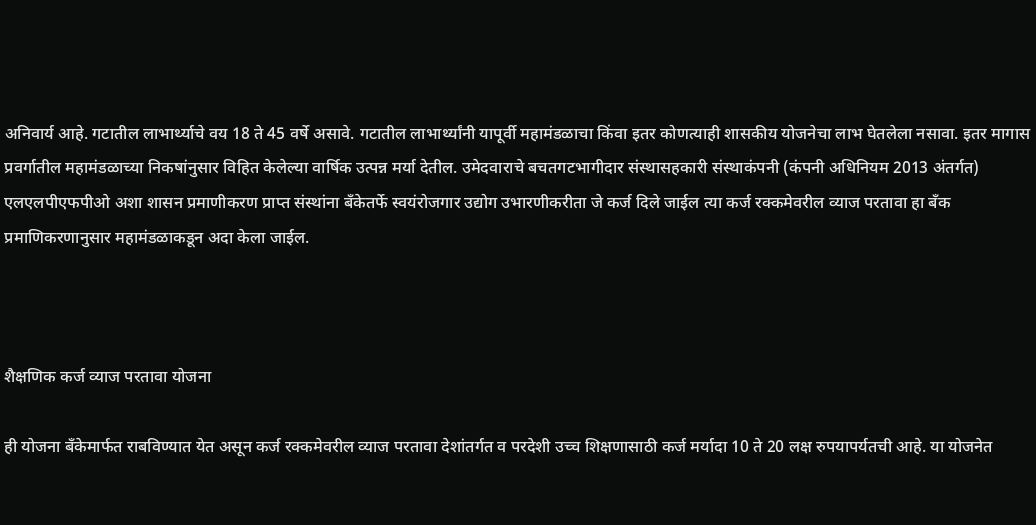अनिवार्य आहे. गटातील लाभार्थ्याचे वय 18 ते 45 वर्षे असावे. गटातील लाभार्थ्यांनी यापूर्वी महामंडळाचा किंवा इतर कोणत्याही शासकीय योजनेचा लाभ घेतलेला नसावा. इतर मागास प्रवर्गातील महामंडळाच्या निकषांनुसार विहित केलेल्या वार्षिक उत्पन्न मर्या देतील. उमेदवाराचे बचतगटभागीदार संस्थासहकारी संस्थाकंपनी (कंपनी अधिनियम 2013 अंतर्गत) एलएलपीएफपीओ अशा शासन प्रमाणीकरण प्राप्त संस्थांना बँकेतर्फे स्वयंरोजगार उद्योग उभारणीकरीता जे कर्ज दिले जाईल त्या कर्ज रक्कमेवरील व्याज परतावा हा बँक प्रमाणिकरणानुसार महामंडळाकडून अदा केला जाईल.



शैक्षणिक कर्ज व्याज परतावा योजना

ही योजना बँकेमार्फत राबविण्यात येत असून कर्ज रक्कमेवरील व्याज परतावा देशांतर्गत व परदेशी उच्च शिक्षणासाठी कर्ज मर्यादा 10 ते 20 लक्ष रुपयापर्यतची आहे. या योजनेत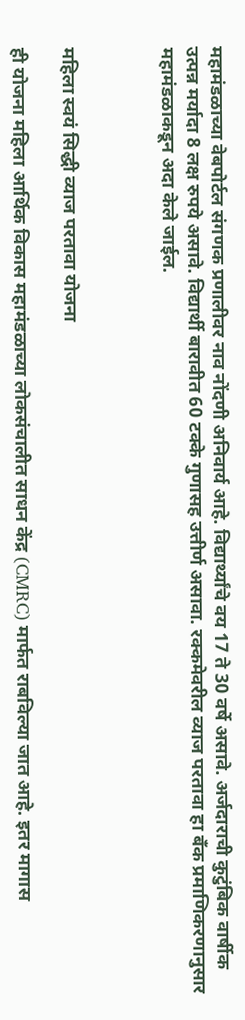महामंडळाच्या वेबपोर्टल संगणक प्रणालीवर नाव नोंदणी अनिवार्य आहे. विद्यार्थ्यांचे वय 17 ते 30 वर्षे असावे. अर्जदाराची कुटुंबिक वार्षीक उत्पन्न मर्यादा 8 लक्ष रुपये असावे. विद्यार्थी बारावीत 60 टक्के गुणासह उत्तीर्ण असावा. रक्कमेवरील व्याज परतावा हा बँक प्रमाण‍िकरणानुसार महामंडळाकडून अदा केले जाईल.



महिला स्वयं सिद्धी व्याज परतावा योजना

ही योजना महिला आर्थिक विकास महामंडळाच्या लोकसंचालीत साधन केंद्र (CMRC) मार्फत राबविल्या जात आहे. इतर मागास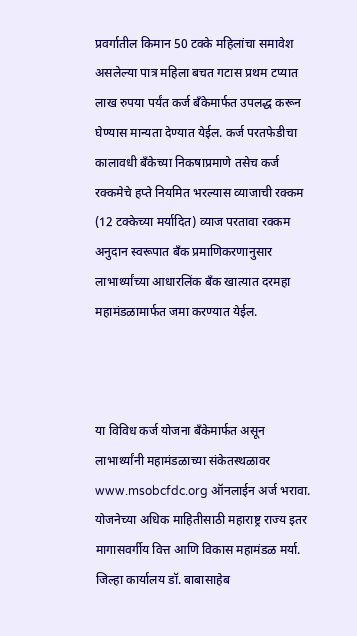प्रवर्गातील किमान 50 टक्के महिलांचा समावेश असलेल्या पात्र महिला बचत गटास प्रथम टप्यात लाख रुपया पर्यंत कर्ज बँकेमार्फत उपलद्ध करून घेण्यास मान्यता देण्यात येईल. कर्ज परतफेडीचा कालावधी बँकेच्या निकषाप्रमाणे तसेच कर्ज रक्कमेचे हप्ते नियमित भरल्यास व्याजाची रक्कम (12 टक्केच्या मर्यादित) व्याज परतावा रक्कम अनुदान स्वरूपात बँक प्रमाणिकरणानुसार लाभार्थ्यांच्या आधारलिंक बँक खात्यात दरमहा महामंडळामार्फत जमा करण्यात येईल.



या विविध कर्ज योजना बँकेमार्फत असून लाभार्थ्यांनी महामंडळाच्या संकेतस्थळावर www.msobcfdc.org ऑनलाईन अर्ज भरावा. योजनेच्या अधिक माहितीसाठी महाराष्ट्र राज्य इतर मागासवर्गीय वित्त आणि विकास महामंडळ मर्या. जिल्हा कार्यालय डॉ. बाबासाहेब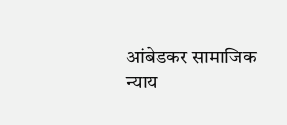आंबेडकर सामाजिक न्याय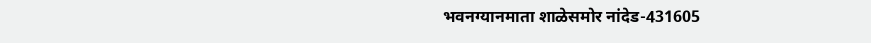भवनग्यानमाता शाळेसमोर नांदेड-431605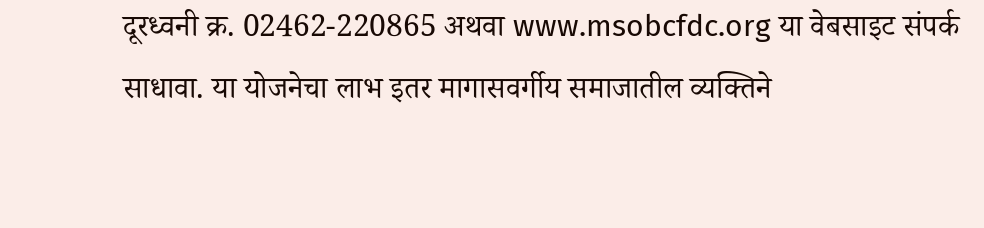दूरध्वनी क्र. 02462-220865 अथवा www.msobcfdc.org या वेबसाइट संपर्क साधावा. या योजनेचा लाभ इतर मागासवर्गीय समाजातील व्यक्तिने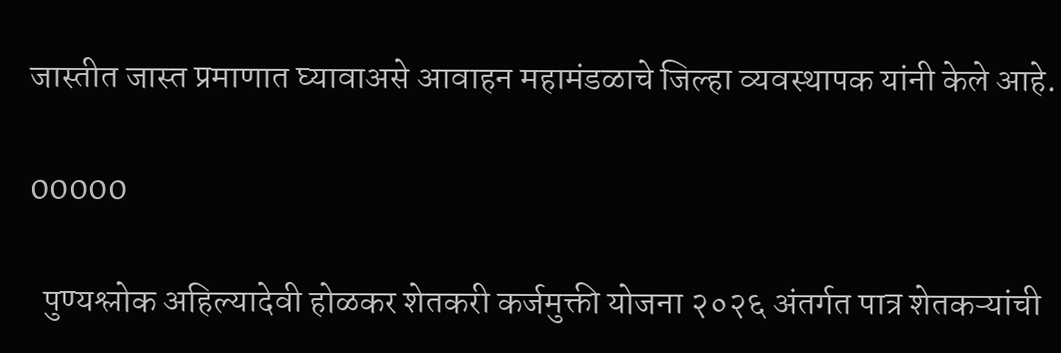जास्तीत जास्त प्रमाणात घ्यावाअसे आवाहन महामंडळाचे जिल्हा व्यवस्थापक यांनी केले आहे.

00000

  पुण्यश्लोक अहिल्यादेवी होळकर शेतकरी कर्जमुक्ती योजना २०२६ अंतर्गत पात्र शेतकऱ्यांची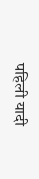पहिली यादी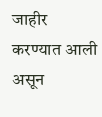जाहीर करण्यात आली असून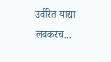उर्वरित याद्या लवकरच...